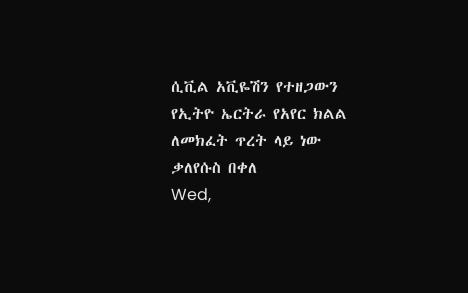ሲቪል አቪዬሽን የተዘጋውን የኢትዮ ኤርትራ የአየር ክልል ለመክፈት ጥረት ላይ ነው
ቃለየሱስ በቀለ
Wed,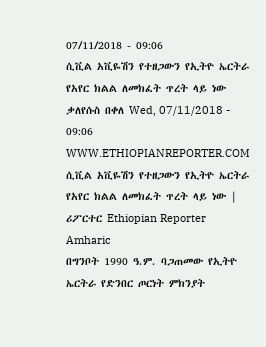07/11/2018 - 09:06
ሲቪል አቪዬሽን የተዘጋውን የኢትዮ ኤርትራ የአየር ክልል ለመክፈት ጥረት ላይ ነው ቃለየሱስ በቀለ Wed, 07/11/2018 - 09:06
WWW.ETHIOPIANREPORTER.COM
ሲቪል አቪዬሽን የተዘጋውን የኢትዮ ኤርትራ የአየር ክልል ለመክፈት ጥረት ላይ ነው | ሪፖርተር Ethiopian Reporter Amharic
በግንቦት 1990 ዓ.ም. ባጋጠመው የኢትዮ ኤርትራ የድንበር ጦርነት ምክንያት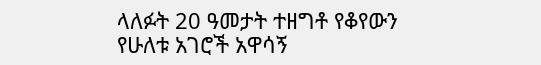ላለፉት 20 ዓመታት ተዘግቶ የቆየውን የሁለቱ አገሮች አዋሳኝ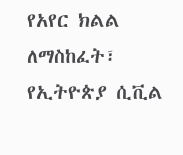የአየር ክልል ለማስከፈት፣ የኢትዮጵያ ሲቪል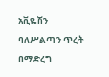አቪዬሽን ባለሥልጣን ጥረት በማድረግ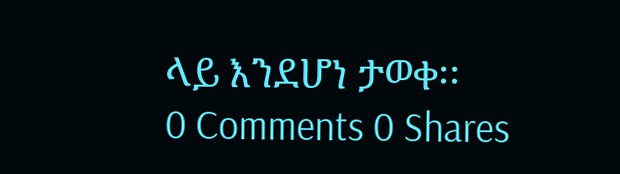ላይ እንደሆነ ታወቀ፡፡
0 Comments 0 Shares